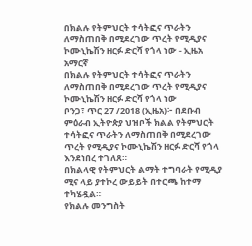በክልሉ የትምህርት ተሳትፎና ጥራትን ለማስጠበቅ በሚደረገው ጥረት የሚዲያና ኮሙኒኬሽን ዘርፉ ድርሻ የጎላ ነው - ኢዜአ አማርኛ
በክልሉ የትምህርት ተሳትፎና ጥራትን ለማስጠበቅ በሚደረገው ጥረት የሚዲያና ኮሙኒኬሽን ዘርፉ ድርሻ የጎላ ነው
ቦንጋ፣ ጥር 27 /2018 (ኢዜአ)፦ በደቡብ ምዕራብ ኢትዮጵያ ህዝቦች ክልል የትምህርት ተሳትፎና ጥራትን ለማስጠበቅ በሚደረገው ጥረት የሚዲያና ኮሙኒኬሽን ዘርፉ ድርሻ የጎላ እንደነበረ ተገለጸ።
በክልላዊ የትምህርት ልማት ተግባራት የሚዲያ ሚና ላይ ያተኮረ ውይይት በተርጫ ከተማ ተካሄዷል።
የክልሉ መንግስት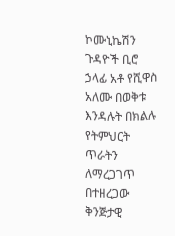ኮሙኒኬሽን ጉዳዮች ቢሮ ኃላፊ አቶ የሺዋስ አለሙ በወቅቱ እንዳሉት በክልሉ የትምህርት ጥራትን ለማረጋገጥ በተዘረጋው ቅንጅታዊ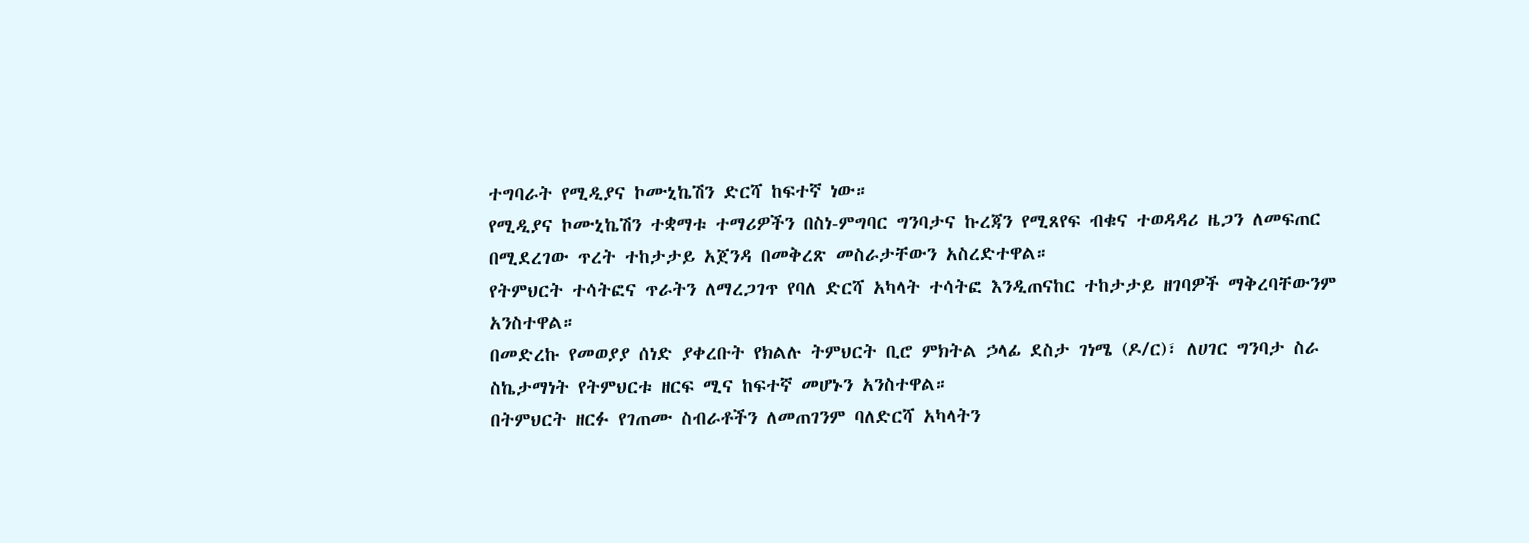ተግባራት የሚዲያና ኮሙኒኬሽን ድርሻ ከፍተኛ ነው።
የሚዲያና ኮሙኒኬሽን ተቋማቱ ተማሪዎችን በስነ-ምግባር ግንባታና ኩረጃን የሚጸየፍ ብቁና ተወዳዳሪ ዜጋን ለመፍጠር በሚደረገው ጥረት ተከታታይ አጀንዳ በመቅረጽ መስራታቸውን አስረድተዋል።
የትምህርት ተሳትፎና ጥራትን ለማረጋገጥ የባለ ድርሻ አካላት ተሳትፎ እንዲጠናከር ተከታታይ ዘገባዎች ማቅረባቸውንም አንስተዋል።
በመድረኩ የመወያያ ሰነድ ያቀረቡት የክልሉ ትምህርት ቢሮ ምክትል ኃላፊ ደስታ ገነሜ (ዶ/ር)፣ ለሀገር ግንባታ ስራ ስኬታማነት የትምህርቱ ዘርፍ ሚና ከፍተኛ መሆኑን አንስተዋል።
በትምህርት ዘርፉ የገጠሙ ስብራቶችን ለመጠገንም ባለድርሻ አካላትን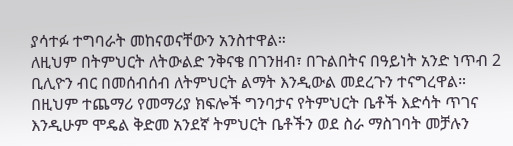ያሳተፉ ተግባራት መከናወናቸውን አንስተዋል።
ለዚህም በትምህርት ለትውልድ ንቅናቄ በገንዘብ፣ በጉልበትና በዓይነት አንድ ነጥብ 2 ቢሊዮን ብር በመሰብሰብ ለትምህርት ልማት እንዲውል መደረጉን ተናግረዋል።
በዚህም ተጨማሪ የመማሪያ ክፍሎች ግንባታና የትምህርት ቤቶች እድሳት ጥገና እንዲሁም ሞዴል ቅድመ አንደኛ ትምህርት ቤቶችን ወደ ስራ ማስገባት መቻሉን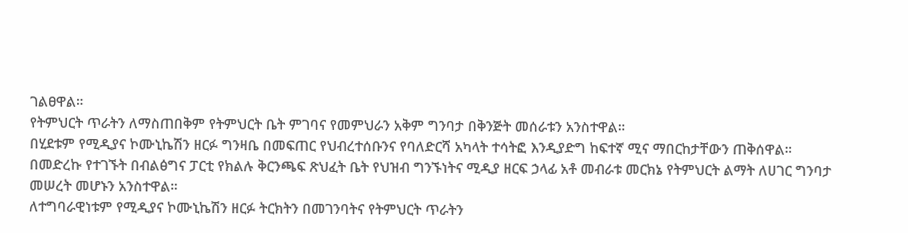ገልፀዋል።
የትምህርት ጥራትን ለማስጠበቅም የትምህርት ቤት ምገባና የመምህራን አቅም ግንባታ በቅንጅት መሰራቱን አንስተዋል።
በሂደቱም የሚዲያና ኮሙኒኬሽን ዘርፉ ግንዛቤ በመፍጠር የህብረተሰቡንና የባለድርሻ አካላት ተሳትፎ እንዲያድግ ከፍተኛ ሚና ማበርከታቸውን ጠቅሰዋል።
በመድረኩ የተገኙት በብልፅግና ፓርቲ የክልሉ ቅርንጫፍ ጽህፈት ቤት የህዝብ ግንኙነትና ሚዲያ ዘርፍ ኃላፊ አቶ መብራቱ መርክኔ የትምህርት ልማት ለሀገር ግንባታ መሠረት መሆኑን አንስተዋል።
ለተግባራዊነቱም የሚዲያና ኮሙኒኬሽን ዘርፉ ትርክትን በመገንባትና የትምህርት ጥራትን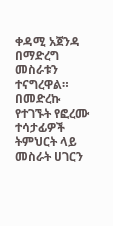ቀዳሚ አጀንዳ በማድረግ መስራቱን ተናግረዋል።
በመድረኩ የተገኙት የፎረሙ ተሳታፊዎች ትምህርት ላይ መስራት ሀገርን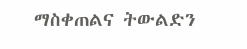ማስቀጠልና ትውልድን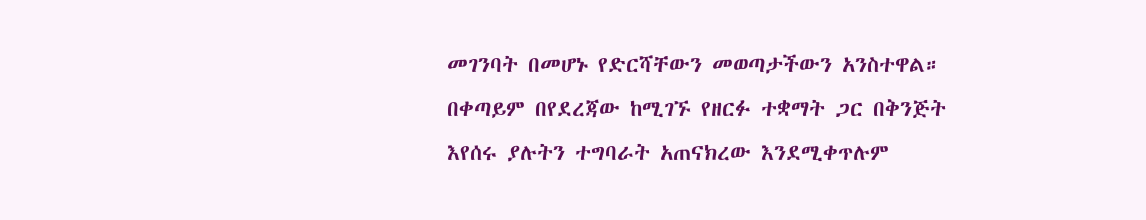መገንባት በመሆኑ የድርሻቸውን መወጣታችውን አንስተዋል።
በቀጣይም በየደረጃው ከሚገኙ የዘርፉ ተቋማት ጋር በቅንጅት እየሰሩ ያሉትን ተግባራት አጠናክረው እንደሚቀጥሉም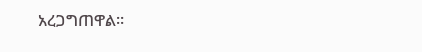አረጋግጠዋል።